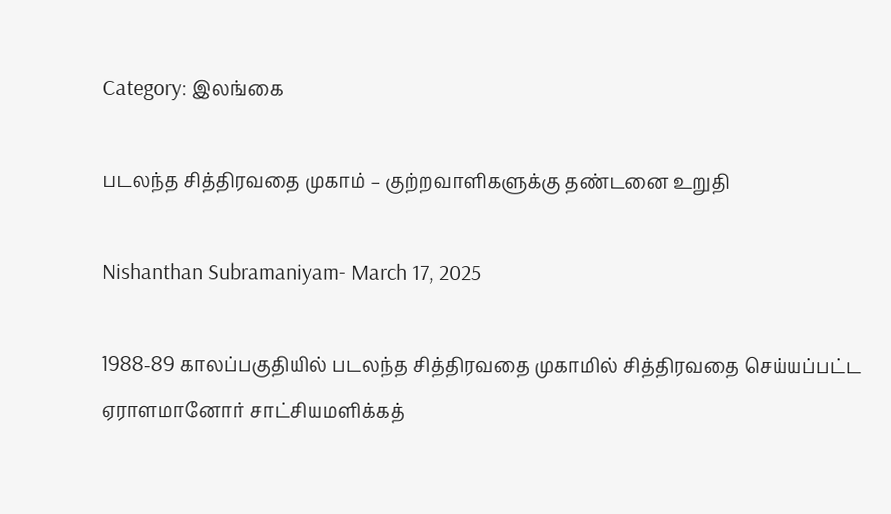Category: இலங்கை

படலந்த சித்திரவதை முகாம் – குற்றவாளிகளுக்கு தண்டனை உறுதி

Nishanthan Subramaniyam- March 17, 2025

1988-89 காலப்பகுதியில் படலந்த சித்திரவதை முகாமில் சித்திரவதை செய்யப்பட்ட ஏராளமானோர் சாட்சியமளிக்கத்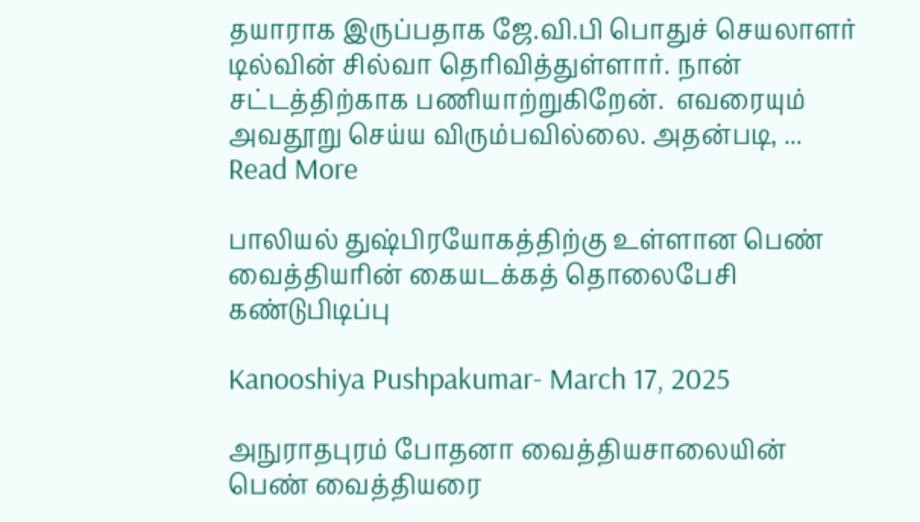தயாராக இருப்பதாக ஜே.வி.பி பொதுச் செயலாளர் டில்வின் சில்வா தெரிவித்துள்ளார். நான் சட்டத்திற்காக பணியாற்றுகிறேன்.  எவரையும் அவதூறு செய்ய விரும்பவில்லை. அதன்படி, ... Read More

பாலியல் துஷ்பிரயோகத்திற்கு உள்ளான பெண் வைத்தியரின் கையடக்கத் தொலைபேசி கண்டுபிடிப்பு

Kanooshiya Pushpakumar- March 17, 2025

அநுராதபுரம் போதனா வைத்தியசாலையின் பெண் வைத்தியரை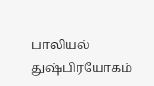பாலியல் துஷ்பிரயோகம்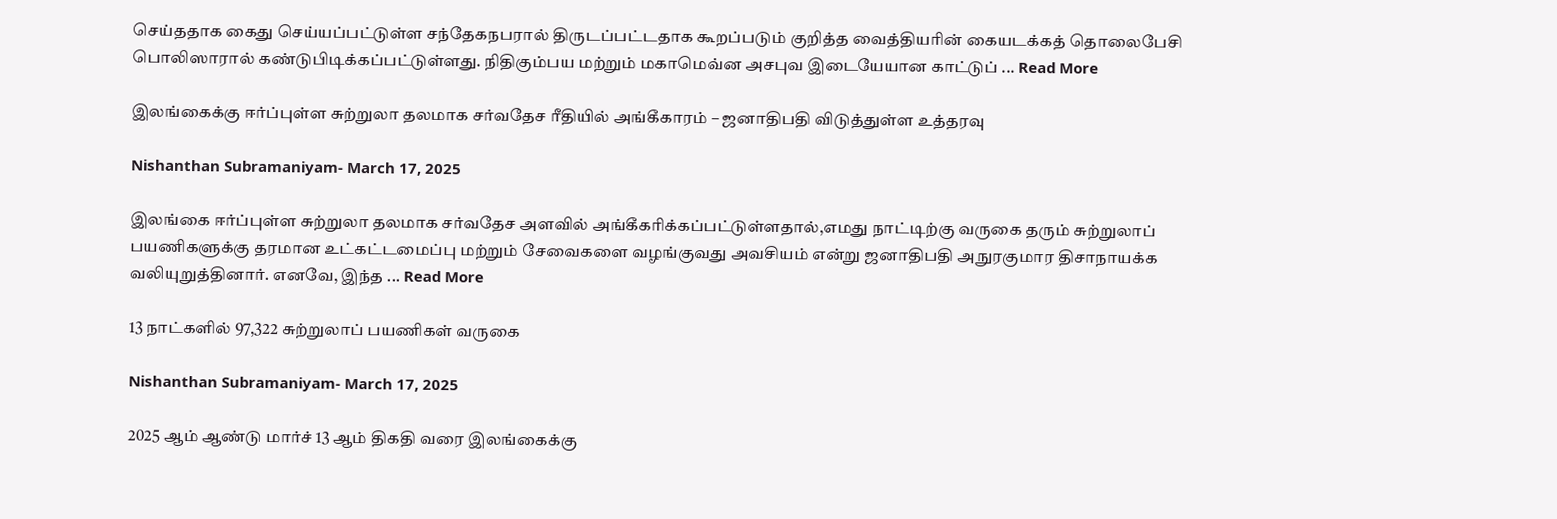செய்ததாக கைது செய்யப்பட்டுள்ள சந்தேகநபரால் திருடப்பட்டதாக கூறப்படும் குறித்த வைத்தியரின் கையடக்கத் தொலைபேசி பொலிஸாரால் கண்டுபிடிக்கப்பட்டுள்ளது. நிதிகும்பய மற்றும் மகாமெவ்ன அசபுவ இடையேயான காட்டுப் ... Read More

இலங்கைக்கு ஈர்ப்புள்ள சுற்றுலா தலமாக சர்வதேச ரீதியில் அங்கீகாரம் – ஜனாதிபதி விடுத்துள்ள உத்தரவு

Nishanthan Subramaniyam- March 17, 2025

இலங்கை ஈர்ப்புள்ள சுற்றுலா தலமாக சர்வதேச அளவில் அங்கீகரிக்கப்பட்டுள்ளதால்,எமது நாட்டிற்கு வருகை தரும் சுற்றுலாப் பயணிகளுக்கு தரமான உட்கட்டமைப்பு மற்றும் சேவைகளை வழங்குவது அவசியம் என்று ஜனாதிபதி அநுரகுமார திசாநாயக்க வலியுறுத்தினார். எனவே, இந்த ... Read More

13 நாட்களில் 97,322 சுற்றுலாப் பயணிகள் வருகை

Nishanthan Subramaniyam- March 17, 2025

2025 ஆம் ஆண்டு மார்ச் 13 ஆம் திகதி வரை இலங்கைக்கு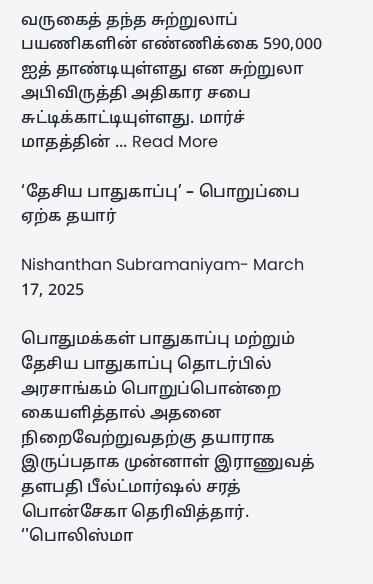வருகைத் தந்த சுற்றுலாப் பயணிகளின் எண்ணிக்கை 590,000 ஐத் தாண்டியுள்ளது என சுற்றுலா அபிவிருத்தி அதிகார சபை சுட்டிக்காட்டியுள்ளது. மார்ச் மாதத்தின் ... Read More

‘தேசிய பாதுகாப்பு’ – பொறுப்பை ஏற்க தயார்

Nishanthan Subramaniyam- March 17, 2025

பொதுமக்கள் பாதுகாப்பு மற்றும் தேசிய பாதுகாப்பு தொடர்பில் அரசாங்கம் பொறுப்பொன்றை கையளித்தால் அதனை நிறைவேற்றுவதற்கு தயாராக இருப்பதாக முன்னாள் இராணுவத் தளபதி பீல்ட்மார்ஷல் சரத் பொன்சேகா தெரிவித்தார். ‘'பொலிஸ்மா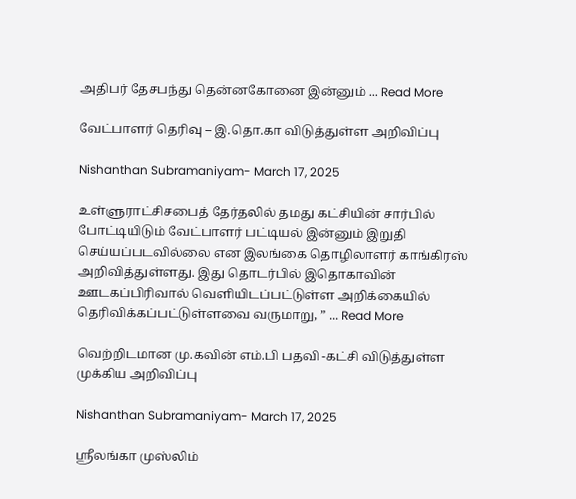அதிபர் தேசபந்து தென்னகோனை இன்னும் ... Read More

வேட்பாளர் தெரிவு – இ.தொ.கா விடுத்துள்ள அறிவிப்பு

Nishanthan Subramaniyam- March 17, 2025

உள்ளுராட்சிசபைத் தேர்தலில் தமது கட்சியின் சார்பில் போட்டியிடும் வேட்பாளர் பட்டியல் இன்னும் இறுதி செய்யப்படவில்லை என இலங்கை தொழிலாளர் காங்கிரஸ் அறிவித்துள்ளது. இது தொடர்பில் இதொகாவின் ஊடகப்பிரிவால் வெளியிடப்பட்டுள்ள அறிக்கையில் தெரிவிக்கப்பட்டுள்ளவை வருமாறு, ” ... Read More

வெற்றிடமான மு.கவின் எம்.பி பதவி -கட்சி விடுத்துள்ள முக்கிய அறிவிப்பு

Nishanthan Subramaniyam- March 17, 2025

ஸ்ரீலங்கா முஸ்லிம்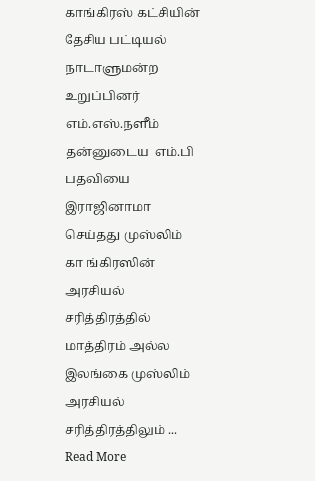காங்கிரஸ் கட்சியின் தேசிய பட்டியல் நாடாளுமன்ற  உறுப்பினர் எம்.எஸ்.நளீம் தன்னுடைய  எம்.பி பதவியை இராஜினாமா செய்தது முஸ்லிம் கா ங்கிரஸின் அரசியல் சரித்திரத்தில் மாத்திரம் அல்ல இலங்கை முஸ்லிம் அரசியல் சரித்திரத்திலும் ... Read More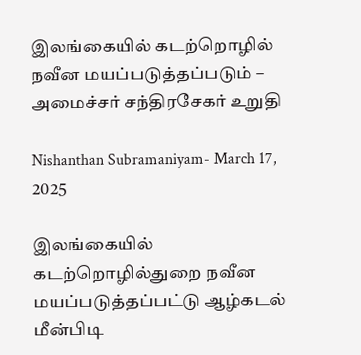இலங்கையில் கடற்றொழில் நவீன மயப்படுத்தப்படும் – அமைச்சர் சந்திரசேகர் உறுதி

Nishanthan Subramaniyam- March 17, 2025

இலங்கையில் கடற்றொழில்துறை நவீன மயப்படுத்தப்பட்டு ஆழ்கடல் மீன்பிடி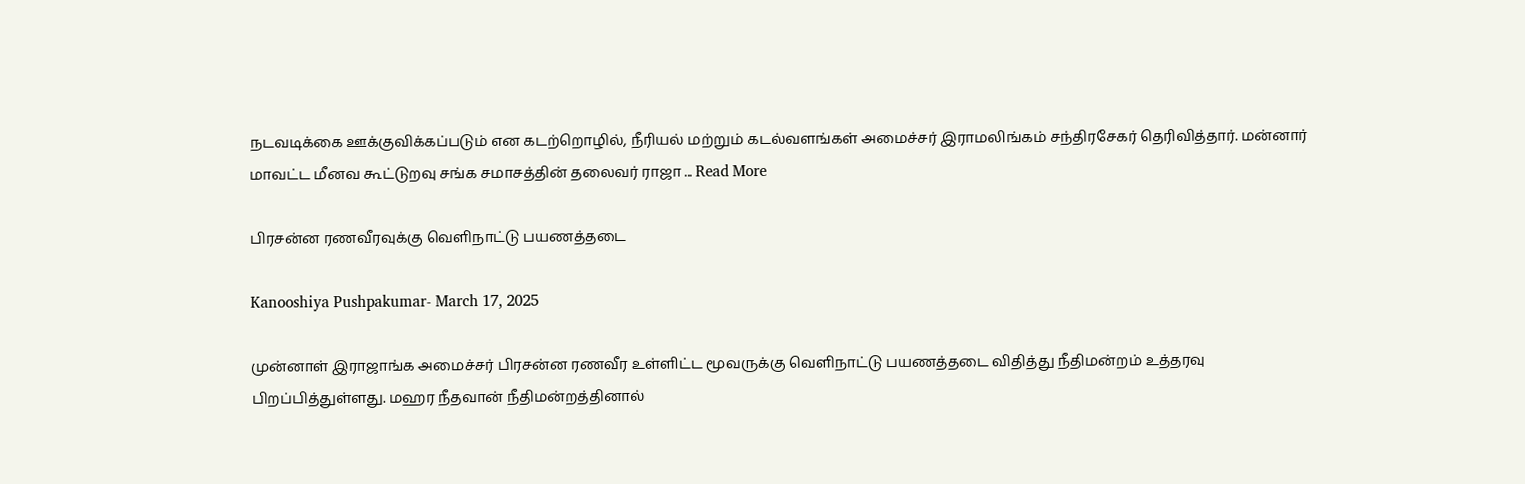நடவடிக்கை ஊக்குவிக்கப்படும் என கடற்றொழில், நீரியல் மற்றும் கடல்வளங்கள் அமைச்சர் இராமலிங்கம் சந்திரசேகர் தெரிவித்தார். மன்னார் மாவட்ட மீனவ கூட்டுறவு சங்க சமாசத்தின் தலைவர் ராஜா ... Read More

பிரசன்ன ரணவீரவுக்கு வௌிநாட்டு பயணத்தடை

Kanooshiya Pushpakumar- March 17, 2025

முன்னாள் இராஜாங்க அமைச்சர் பிரசன்ன ரணவீர உள்ளிட்ட மூவருக்கு வௌிநாட்டு பயணத்தடை விதித்து நீதிமன்றம் உத்தரவு பிறப்பித்துள்ளது. மஹர நீதவான் நீதிமன்றத்தினால்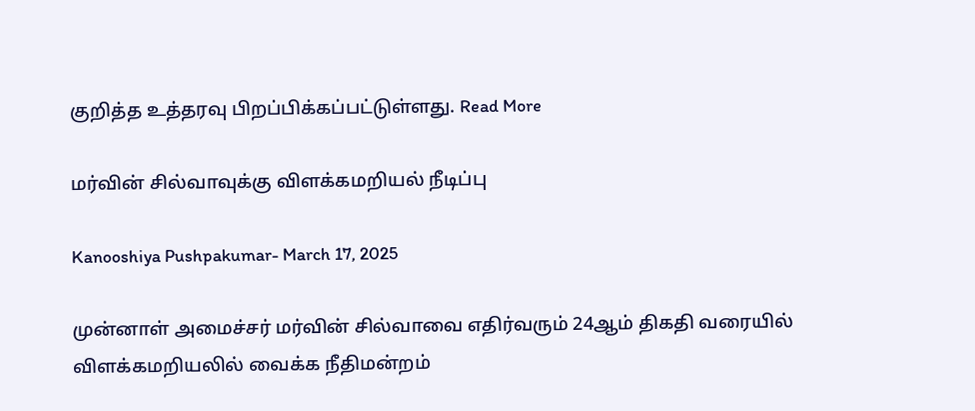குறித்த உத்தரவு பிறப்பிக்கப்பட்டுள்ளது. Read More

மர்வின் சில்வாவுக்கு விளக்கமறியல் நீடிப்பு

Kanooshiya Pushpakumar- March 17, 2025

முன்னாள் அமைச்சர் மர்வின் சில்வாவை எதிர்வரும் 24ஆம் திகதி வரையில் விளக்கமறியலில் வைக்க நீதிமன்றம்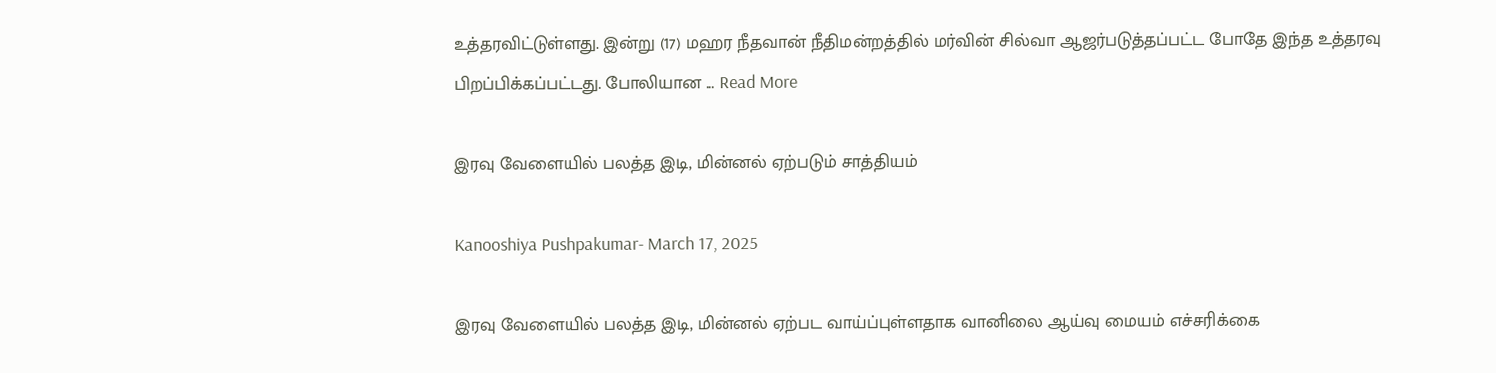உத்தரவிட்டுள்ளது. இன்று (17) மஹர நீதவான் நீதிமன்றத்தில் மர்வின் சில்வா ஆஜர்படுத்தப்பட்ட போதே இந்த உத்தரவு பிறப்பிக்கப்பட்டது. போலியான ... Read More

இரவு வேளையில் பலத்த இடி, மின்னல் ஏற்படும் சாத்தியம்

Kanooshiya Pushpakumar- March 17, 2025

இரவு வேளையில் பலத்த இடி, மின்னல் ஏற்பட வாய்ப்புள்ளதாக வானிலை ஆய்வு மையம் எச்சரிக்கை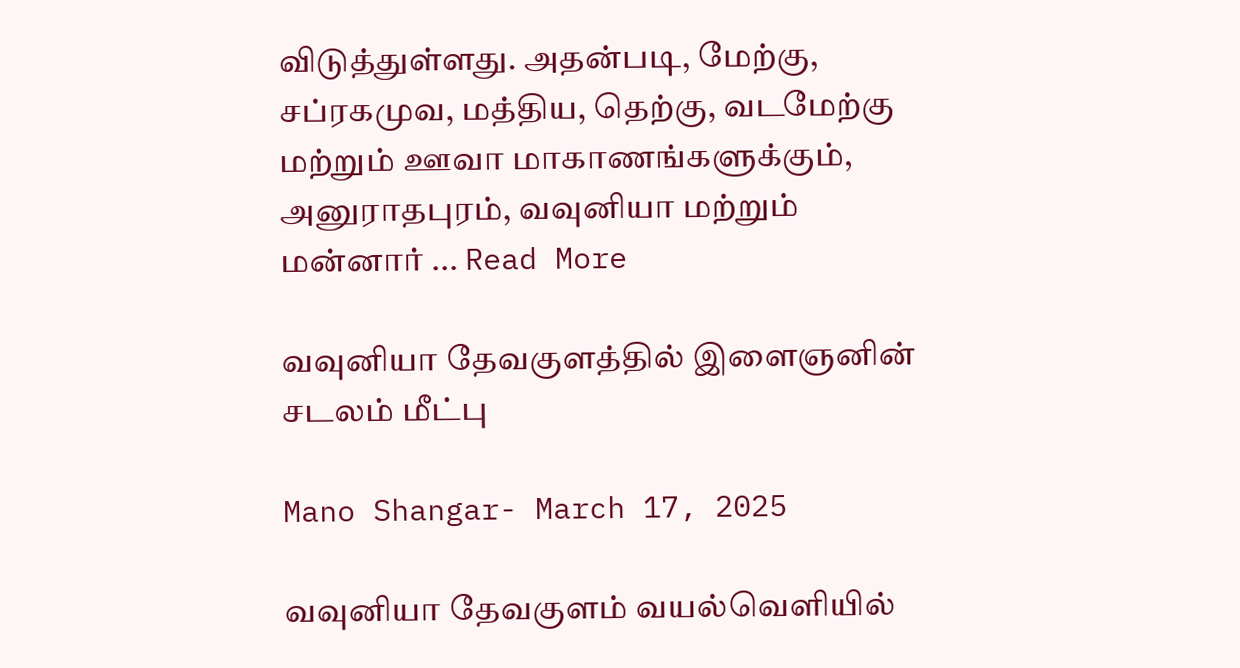விடுத்துள்ளது. அதன்படி, மேற்கு, சப்ரகமுவ, மத்திய, தெற்கு, வடமேற்கு மற்றும் ஊவா மாகாணங்களுக்கும், அனுராதபுரம், வவுனியா மற்றும் மன்னார் ... Read More

வவுனியா தேவகுளத்தில் இளைஞனின் சடலம் மீட்பு

Mano Shangar- March 17, 2025

வவுனியா தேவகுளம் வயல்வெளியில்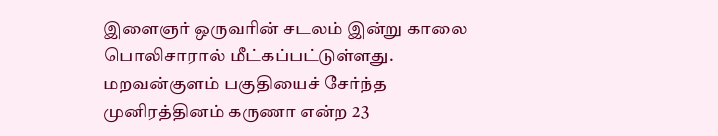இளைஞர் ஒருவரின் சடலம் இன்று காலை பொலிசாரால் மீட்கப்பட்டுள்ளது. மறவன்குளம் பகுதியைச் சேர்ந்த முனிரத்தினம் கருணா என்ற 23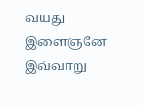வயது இளைஞனே இவ்வாறு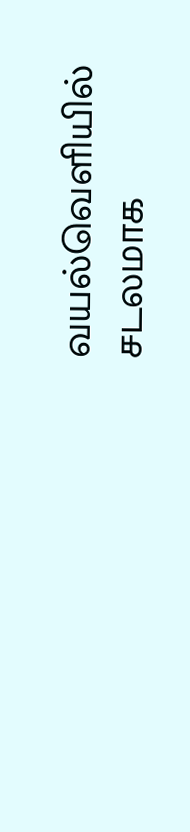வயல்வெளியில் சடலமாக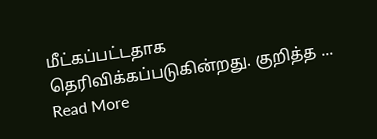மீட்கப்பட்டதாக தெரிவிக்கப்படுகின்றது. குறித்த ... Read More